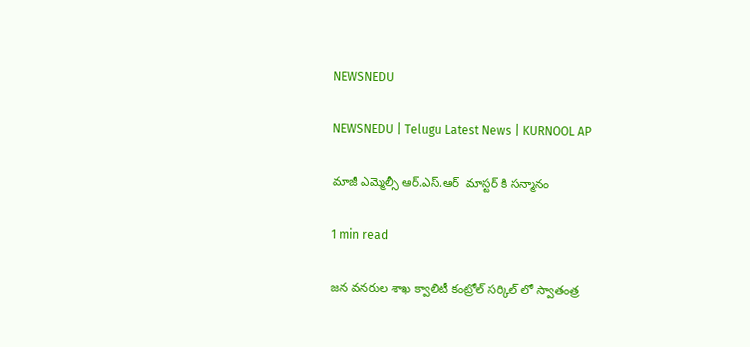NEWSNEDU

NEWSNEDU | Telugu Latest News | KURNOOL AP

మాజీ ఎమ్మెల్సీ ఆర్.ఎస్.ఆర్  మాస్టర్ కి సన్మానం

1 min read

జన వనరుల శాఖ క్వాలిటీ కంట్రోల్ సర్కిల్ లో స్వాతంత్ర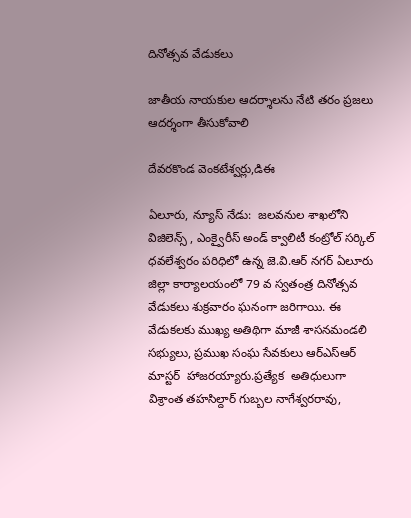దినోత్సవ వేడుకలు

జాతీయ నాయకుల ఆదర్శాలను నేటి తరం ప్రజలు ఆదర్శంగా తీసుకోవాలి

దేవరకొండ వెంకటేశ్వర్లు,డిఈ

ఏలూరు, న్యూస్ నేడు:  జలవనుల శాఖలోని విజిలెన్స్ , ఎంక్వైరీస్ అండ్ క్వాలిటీ కంట్రోల్ సర్కిల్ ధవలేశ్వరం పరిధిలో ఉన్న జె.వి.ఆర్ నగర్ ఏలూరు జిల్లా కార్యాలయంలో 79 వ స్వతంత్ర దినోత్సవ వేడుకలు శుక్రవారం ఘనంగా జరిగాయి. ఈ వేడుకలకు ముఖ్య అతిథిగా మాజీ శాసనమండలి సభ్యులు, ప్రముఖ సంఘ సేవకులు ఆర్ఎస్ఆర్ మాస్టర్  హాజరయ్యారు.ప్రత్యేక  అతిధులుగా  విశ్రాంత తహసిల్దార్ గుబ్బల నాగేశ్వరరావు,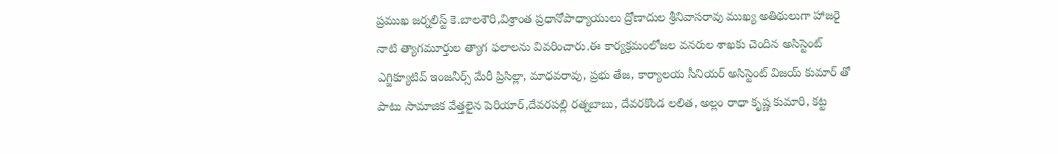ప్రముఖ జర్నలిస్ట్ కె.బాలశౌరి,విశ్రాంత ప్రధానోపాధ్యాయులు ద్రోణాదుల శ్రీనివాసరావు ముఖ్య అతిథులుగా హాజరై నాటి త్యాగమూర్తుల త్యాగ ఫలాలను వివరించారు.ఈ కార్యక్రమంలోజల వనరుల శాఖకు చెందిన అసిస్టెంట్ ఎగ్జిక్యూటివ్ ఇంజనీర్స్ మేరీ ప్రిసిల్లా, మాధవరావు, ప్రభు తేజ, కార్యాలయ సీనియర్ అసిస్టెంట్ విజయ్ కుమార్ తో పాటు సామాజిక వేత్తలైన పెరియార్,దేవరపల్లి రత్నబాబు, దేవరకొండ లలిత, అల్లం రాధా కృష్ణ కుమారి, కట్ట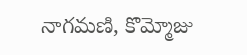నాగమణి, కొమ్మోజు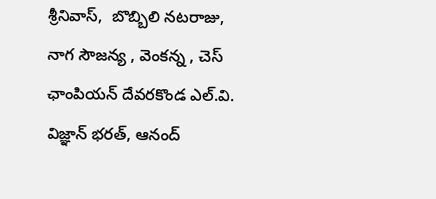శ్రీనివాస్,  బొబ్బిలి నటరాజు, నాగ సౌజన్య , వెంకన్న , చెస్ ఛాంపియన్ దేవరకొండ ఎల్.వి. విజ్ఞాన్ భరత్, ఆనంద్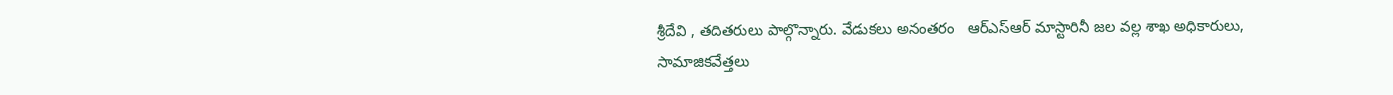శ్రీదేవి , తదితరులు పాల్గొన్నారు. వేడుకలు అనంతరం   ఆర్ఎస్ఆర్ మాస్టారినీ జల వల్ల శాఖ అధికారులు, సామాజికవేత్తలు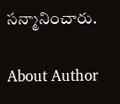సన్మానించారు.

About Author